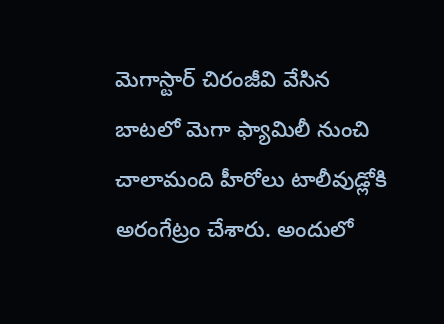మెగాస్టార్ చిరంజీవి వేసిన బాటలో మెగా ఫ్యామిలీ నుంచి చాలామంది హీరోలు టాలీవుడ్లోకి అరంగేట్రం చేశారు. అందులో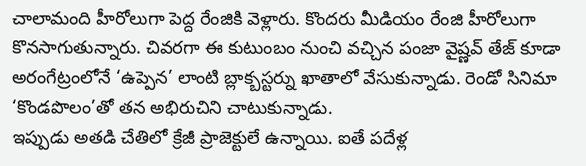చాలామంది హీరోలుగా పెద్ద రేంజికి వెళ్లారు. కొందరు మీడియం రేంజి హీరోలుగా కొనసాగుతున్నారు. చివరగా ఈ కుటుంబం నుంచి వచ్చిన పంజా వైష్ణవ్ తేజ్ కూడా అరంగేట్రంలోనే ‘ఉప్పెన’ లాంటి బ్లాక్బస్టర్ను ఖాతాలో వేసుకున్నాడు. రెండో సినిమా ‘కొండపొలం’తో తన అభిరుచిని చాటుకున్నాడు.
ఇప్పుడు అతడి చేతిలో క్రేజీ ప్రాజెక్టులే ఉన్నాయి. ఐతే పదేళ్ల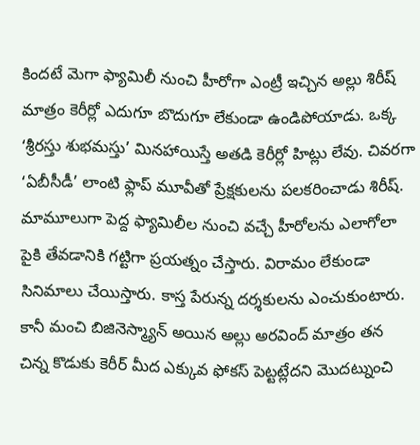కిందటే మెగా ఫ్యామిలీ నుంచి హీరోగా ఎంట్రీ ఇచ్చిన అల్లు శిరీష్ మాత్రం కెరీర్లో ఎదుగూ బొదుగూ లేకుండా ఉండిపోయాడు. ఒక్క ‘శ్రీరస్తు శుభమస్తు’ మినహాయిస్తే అతడి కెరీర్లో హిట్లు లేవు. చివరగా ‘ఏబీసీడీ’ లాంటి ఫ్లాప్ మూవీతో ప్రేక్షకులను పలకరించాడు శిరీష్.
మామూలుగా పెద్ద ఫ్యామిలీల నుంచి వచ్చే హీరోలను ఎలాగోలా పైకి తేవడానికి గట్టిగా ప్రయత్నం చేస్తారు. విరామం లేకుండా సినిమాలు చేయిస్తారు. కాస్త పేరున్న దర్శకులను ఎంచుకుంటారు. కానీ మంచి బిజినెస్మ్యాన్ అయిన అల్లు అరవింద్ మాత్రం తన చిన్న కొడుకు కెరీర్ మీద ఎక్కువ ఫోకస్ పెట్టట్లేదని మొదట్నుంచి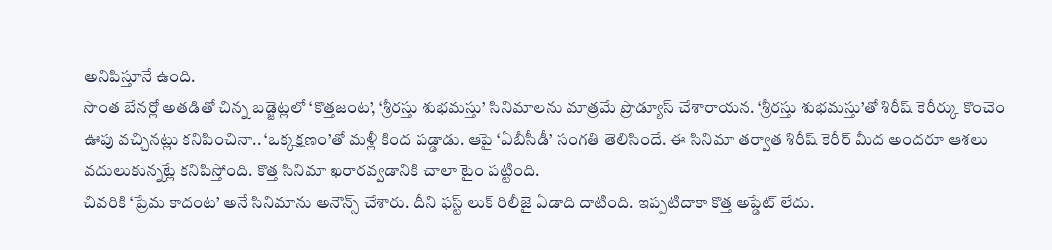అనిపిస్తూనే ఉంది.
సొంత బేనర్లో అతడితో చిన్న బడ్జెట్లలో ‘కొత్తజంట’, ‘శ్రీరస్తు శుభమస్తు’ సినిమాలను మాత్రమే ప్రొడ్యూస్ చేశారాయన. ‘శ్రీరస్తు శుభమస్తు’తో శిరీష్ కెరీర్కు కొంచెం ఊపు వచ్చినట్లు కనిపించినా.. ‘ఒక్కక్షణం’తో మళ్లీ కింద పడ్డాడు. ఆపై ‘ఏబీసీడీ’ సంగతి తెలిసిందే. ఈ సినిమా తర్వాత శిరీష్ కెరీర్ మీద అందరూ ఆశలు వదులుకున్నట్లే కనిపిస్తోంది. కొత్త సినిమా ఖరారవ్వడానికి చాలా టైం పట్టింది.
చివరికి ‘ప్రేమ కాదంట’ అనే సినిమాను అనౌన్స్ చేశారు. దీని ఫస్ట్ లుక్ రిలీజై ఏడాది దాటింది. ఇప్పటిదాకా కొత్త అప్డేట్ లేదు.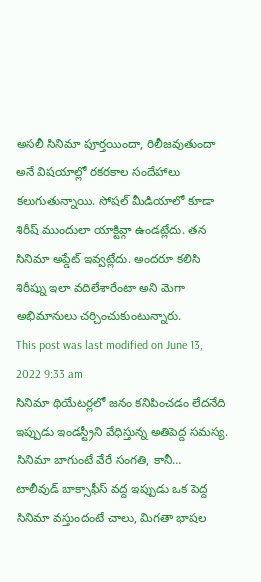అసలీ సినిమా పూర్తయిందా, రిలీజవుతుందా అనే విషయాల్లో రకరకాల సందేహాలు కలుగుతున్నాయి. సోషల్ మీడియాలో కూడా శిరీష్ ముందులా యాక్టివ్గా ఉండట్లేదు. తన సినిమా అప్డేట్ ఇవ్వట్లేదు. అందరూ కలిసి శిరీష్ను ఇలా వదిలేశారేంటా అని మెగా అభిమానులు చర్చించుకుంటున్నారు.
This post was last modified on June 13, 2022 9:33 am
సినిమా థియేటర్లలో జనం కనిపించడం లేదనేది ఇప్పుడు ఇండస్ట్రీని వేధిస్తున్న అతిపెద్ద సమస్య. సినిమా బాగుంటే వేరే సంగతి, కానీ…
టాలీవుడ్ బాక్సాఫీస్ వద్ద ఇప్పుడు ఒక పెద్ద సినిమా వస్తుందంటే చాలు, మిగతా భాషల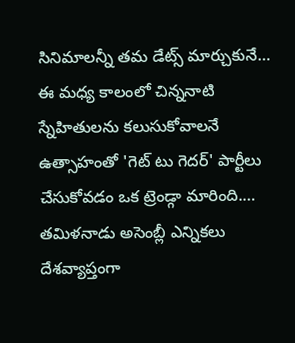సినిమాలన్నీ తమ డేట్స్ మార్చుకునే…
ఈ మధ్య కాలంలో చిన్ననాటి స్నేహితులను కలుసుకోవాలనే ఉత్సాహంతో 'గెట్ టు గెదర్' పార్టీలు చేసుకోవడం ఒక ట్రెండ్గా మారింది.…
తమిళనాడు అసెంబ్లీ ఎన్నికలు దేశవ్యాప్తంగా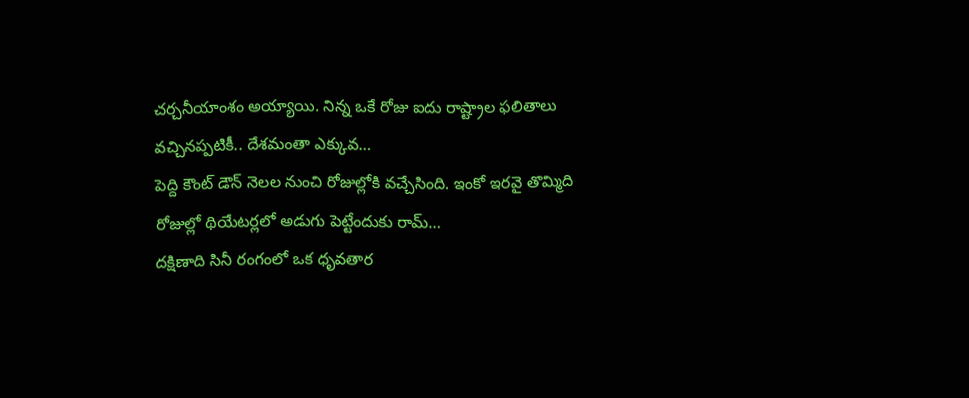చర్చనీయాంశం అయ్యాయి. నిన్న ఒకే రోజు ఐదు రాష్ట్రాల ఫలితాలు వచ్చినప్పటికీ.. దేశమంతా ఎక్కువ…
పెద్ది కౌంట్ డౌన్ నెలల నుంచి రోజుల్లోకి వచ్చేసింది. ఇంకో ఇరవై తొమ్మిది రోజుల్లో థియేటర్లలో అడుగు పెట్టేందుకు రామ్…
దక్షిణాది సినీ రంగంలో ఒక ధృవతార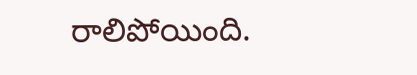రాలిపోయింది.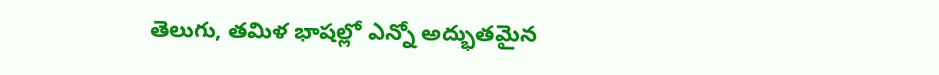తెలుగు, తమిళ భాషల్లో ఎన్నో అద్భుతమైన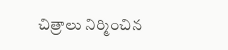చిత్రాలు నిర్మించిన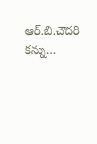ఆర్.బి.చౌదరి కన్ను…